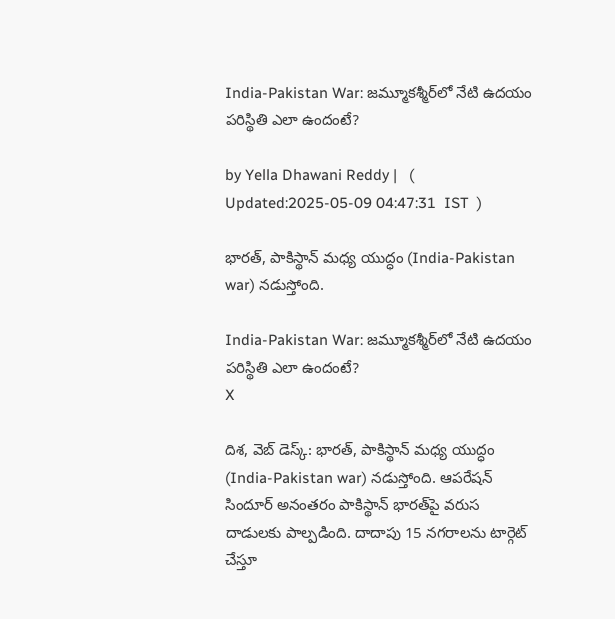India-Pakistan War: జమ్మూకశ్మీర్‌లో నేటి ఉదయం పరిస్థితి ఎలా ఉందంటే?

by Yella Dhawani Reddy |   (  Updated:2025-05-09 04:47:31  IST  )

భారత్, పాకిస్థాన్ మధ్య యుద్ధం (India-Pakistan war) నడుస్తోంది.

India-Pakistan War: జమ్మూకశ్మీర్‌లో నేటి ఉదయం పరిస్థితి ఎలా ఉందంటే?
X

దిశ, వెబ్ డెస్క్: భారత్, పాకిస్థాన్ మధ్య యుద్ధం (India-Pakistan war) నడుస్తోంది. ఆపరేషన్ సిందూర్ అనంతరం పాకిస్థాన్ భారత్‌పై వరుస దాడులకు పాల్పడింది. దాదాపు 15 నగరాలను టార్గెట్ చేస్తూ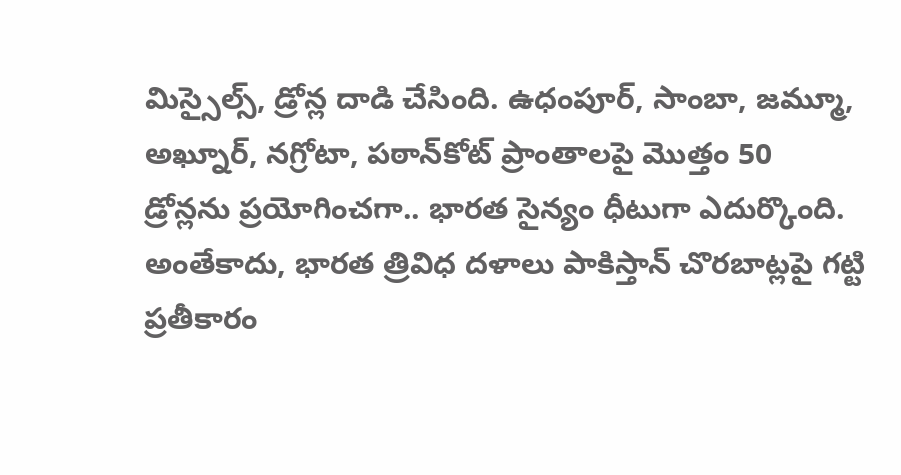మిస్సైల్స్, డ్రోన్ల దాడి చేసింది. ఉధంపూర్, సాంబా, జమ్మూ, అఖ్నూర్, నగ్రోటా, పఠాన్‌కోట్ ప్రాంతాలపై మొత్తం 50 డ్రోన్లను ప్రయోగించగా.. భారత సైన్యం ధీటుగా ఎదుర్కొంది. అంతేకాదు, భారత త్రివిధ దళాలు పాకిస్తాన్ చొరబాట్లపై గట్టి ప్రతీకారం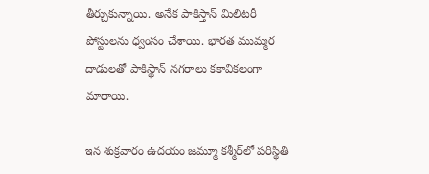తీర్చుకున్నాయి. అనేక పాకిస్తాన్ మిలిటరీ పోస్టులను ధ్వంసం చేశాయి. భారత ముమ్మర దాడులతో పాకిస్థాన్ నగరాలు కకావికలంగా మారాయి.

ఇన శుక్రవారం ఉదయం జమ్మూ కశ్మీర్‌లో పరిస్థితి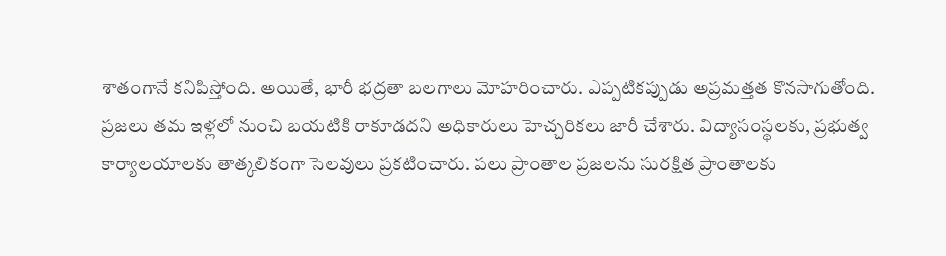శాతంగానే కనిపిస్తోంది. అయితే, భారీ భద్రతా బలగాలు మోహరించారు. ఎప్పటికప్పుడు అప్రమత్తత కొనసాగుతోంది. ప్రజలు తమ ఇళ్లలో నుంచి బయటికి రాకూడదని అధికారులు హెచ్చరికలు జారీ చేశారు. విద్యాసంస్థలకు, ప్రభుత్వ కార్యాలయాలకు తాత్కలికంగా సెలవులు ప్రకటించారు. పలు ప్రాంతాల ప్రజలను సురక్షిత ప్రాంతాలకు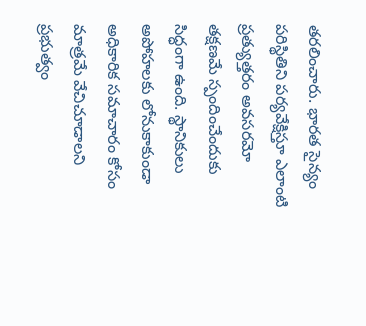తరలించారు. భారత సైన్యం పరిస్థితిని పర్యవేక్షిస్తూ ఎలాంటి ప్రత్యుత్తరం అవసరమో తక్షణమే స్పందించేందుకు సిద్ధంగా ఉంది. స్థానికులు అపోహలకు లోనుకాకుండా అధికారిక సమాచారం కోసం మాత్రమే వేచిచూడాలని ప్రభుత్వం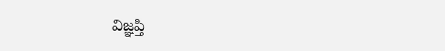విజ్ఞప్తి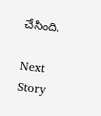చేసింది.

Next Story